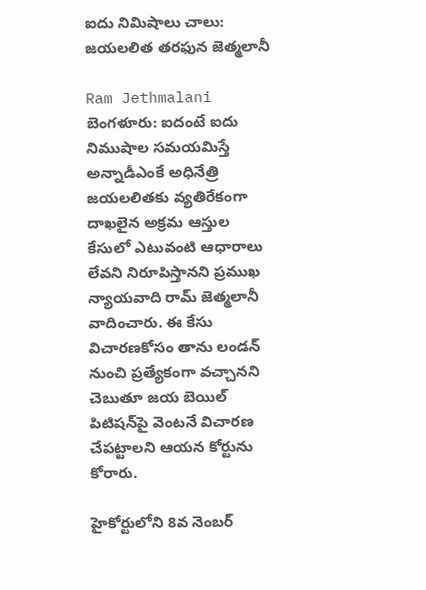ఐదు నిమిషాలు చాలు: జయలలిత తరఫున జెత్మలానీ

Ram Jethmalani
బెంగళూరు: ఐదంటే ఐదు నిముషాల సమయమిస్తే అన్నాడీఎంకే అధినేత్రి జయలలితకు వ్యతిరేకంగా దాఖలైన అక్రమ ఆస్తుల కేసులో ఎటువంటి ఆధారాలు లేవని నిరూపిస్తానని ప్రముఖ న్యాయవాది రామ్ జెత్మలానీ వాదించారు. ఈ కేసు విచారణకోసం తాను లండన్‌ నుంచి ప్రత్యేకంగా వచ్చానని చెబుతూ జయ బెయిల్‌ పిటిషన్‌పై వెంటనే విచారణ చేపట్టాలని ఆయన కోర్టును కోరారు.

హైకోర్టులోని 8వ నెంబర్‌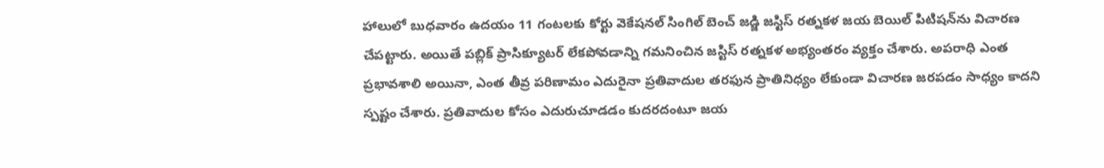హాలులో బుధవారం ఉదయం 11 గంటలకు కోర్టు వెకేషనల్‌ సింగిల్‌ బెంచ్‌ జడ్జి జస్టిస్‌ రత్నకళ జయ బెయిల్‌ పిటిషన్‌ను విచారణ చేపట్టారు. అయితే పబ్లిక్‌ ప్రాసిక్యూటర్‌ లేకపోవడాన్ని గమనించిన జస్టిస్‌ రత్నకళ అభ్యంతరం వ్యక్తం చేశారు. అపరాధి ఎంత ప్రభావశాలి అయినా, ఎంత తీవ్ర పరిణామం ఎదురైనా ప్రతివాదుల తరఫున ప్రాతినిధ్యం లేకుండా విచారణ జరపడం సాధ్యం కాదని స్పష్టం చేశారు. ప్రతివాదుల కోసం ఎదురుచూడడం కుదరదంటూ జయ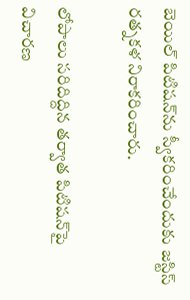బెయిల్‌ పిటిషన్‌ను స్వీకరించేందుకు జస్టిస్‌ రత్నకళ నిరాకరించారు.

లోపాలు సరిదిద్దిన తర్వాత పిటిషన్‌పై విచారణ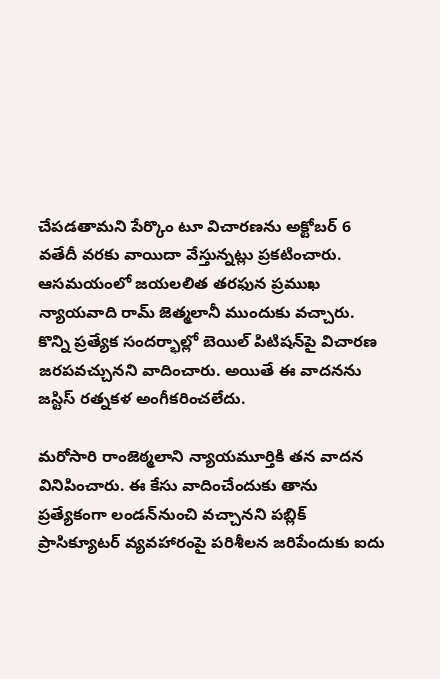చేపడతామని పేర్కొం టూ విచారణను అక్టోబర్‌ 6 వతేదీ వరకు వాయిదా వేస్తున్నట్లు ప్రకటించారు. ఆసమయంలో జయలలిత తరఫున ప్రముఖ న్యాయవాది రామ్ జెత్మలానీ ముందుకు వచ్చారు. కొన్ని ప్రత్యేక సందర్భాల్లో బెయిల్‌ పిటిషన్‌పై విచారణ జరపవచ్చునని వాదించారు. అయితే ఈ వాదనను జస్టిస్‌ రత్నకళ అంగీకరించలేదు.

మరోసారి రాంజెఠ్మలాని న్యాయమూర్తికి తన వాదన వినిపించారు. ఈ కేసు వాదించేందుకు తాను ప్రత్యేకంగా లండన్‌నుంచి వచ్చానని పబ్లిక్‌ ప్రాసిక్యూటర్‌ వ్యవహారంపై పరిశీలన జరిపేందుకు ఐదు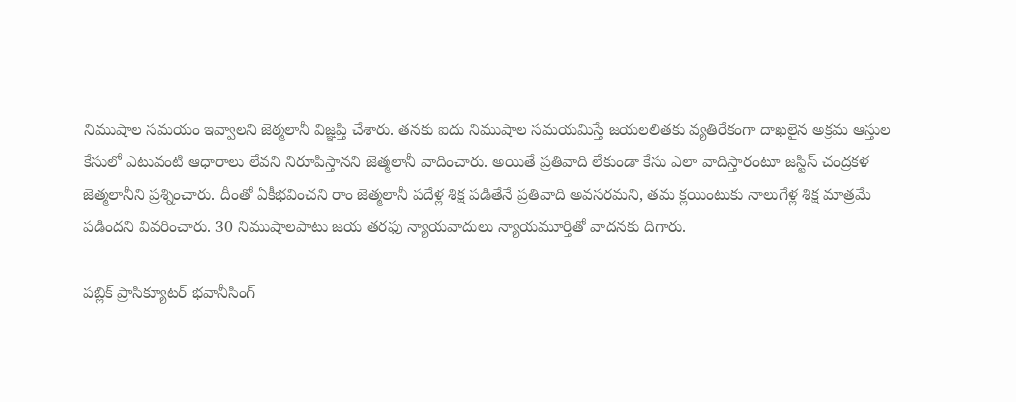నిముషాల సమయం ఇవ్వాలని జెఠ్మలానీ విజ్ఞప్తి చేశారు. తనకు ఐదు నిముషాల సమయమిస్తే జయలలితకు వ్యతిరేకంగా దాఖలైన అక్రమ ఆస్తుల కేసులో ఎటువంటి ఆధారాలు లేవని నిరూపిస్తానని జెత్మలానీ వాదించారు. అయితే ప్రతివాది లేకుండా కేసు ఎలా వాదిస్తారంటూ జస్టిస్‌ చంద్రకళ జెత్మలానీని ప్రశ్నించారు. దీంతో ఏకీభవించని రాం జెత్మలానీ పదేళ్ల శిక్ష పడితేనే ప్రతివాది అవసరమని, తమ క్లయింటుకు నాలుగేళ్ల శిక్ష మాత్రమే పడిందని వివరించారు. 30 నిముషాలపాటు జయ తరఫు న్యాయవాదులు న్యాయమూర్తితో వాదనకు దిగారు.

పబ్లిక్‌ ప్రాసిక్యూటర్‌ భవానీసింగ్‌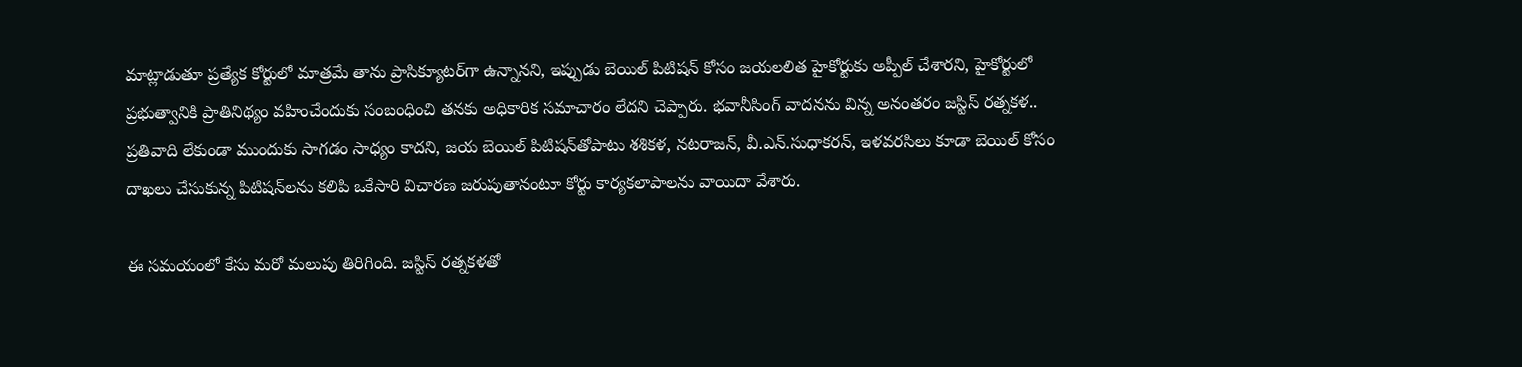మాట్లాడుతూ ప్రత్యేక కోర్టులో మాత్రమే తాను ప్రాసిక్యూటర్‌గా ఉన్నానని, ఇప్పుడు బెయిల్‌ పిటిషన్‌ కోసం జయలలిత హైకోర్టుకు అప్పీల్‌ చేశారని, హైకోర్టులో ప్రభుత్వానికి ప్రాతినిథ్యం వహించేందుకు సంబంధించి తనకు అధికారిక సమాచారం లేదని చెప్పారు. భవానీసింగ్‌ వాదనను విన్న అనంతరం జస్టిస్‌ రత్నకళ.. ప్రతివాది లేకుండా ముందుకు సాగడం సాధ్యం కాదని, జయ బెయిల్‌ పిటిషన్‌తోపాటు శశికళ, నటరాజన్‌, వీ.ఎన్‌.సుధాకరన్‌, ఇళవరసిలు కూడా బెయిల్‌ కోసం దాఖలు చేసుకున్న పిటిషన్‌లను కలిపి ఒకేసారి విచారణ జరుపుతానంటూ కోర్టు కార్యకలాపాలను వాయిదా వేశారు.

ఈ సమయంలో కేసు మరో మలుపు తిరిగింది. జస్టిస్‌ రత్నకళతో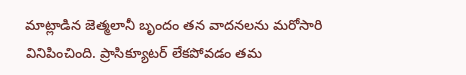మాట్లాడిన జెత్మలానీ బృందం తన వాదనలను మరోసారి వినిపించింది. ప్రాసిక్యూటర్‌ లేకపోవడం తమ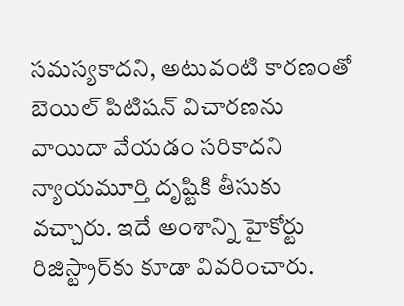సమస్యకాదని, అటువంటి కారణంతో బెయిల్‌ పిటిషన్‌ విచారణను వాయిదా వేయడం సరికాదని న్యాయమూర్తి దృష్టికి తీసుకు వచ్చారు. ఇదే అంశాన్ని హైకోర్టు రిజిస్ట్రార్‌కు కూడా వివరించారు.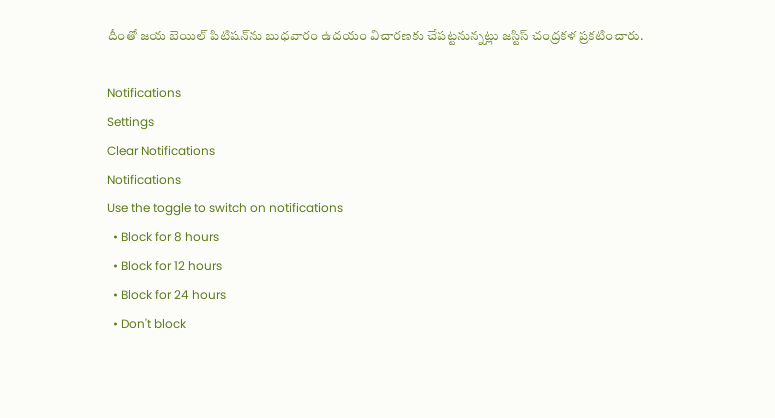దీంతో జయ బెయిల్‌ పిటిషన్‌ను బుధవారం ఉదయం విచారణకు చేపట్టనున్నట్లు జస్టిస్‌ చంద్రకళ ప్రకటించారు.

Notifications
Settings
Clear Notifications
Notifications
Use the toggle to switch on notifications
  • Block for 8 hours
  • Block for 12 hours
  • Block for 24 hours
  • Don't block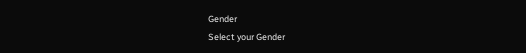Gender
Select your Gender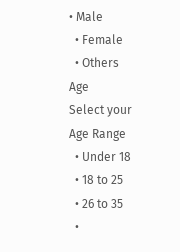• Male
  • Female
  • Others
Age
Select your Age Range
  • Under 18
  • 18 to 25
  • 26 to 35
  •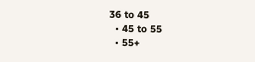36 to 45
  • 45 to 55
  • 55+